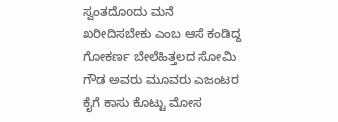ಸ್ವಂತದೊoದು ಮನೆ ಖರೀದಿಸಬೇಕು ಎಂಬ ಆಸೆ ಕಂಡಿದ್ದ ಗೋಕರ್ಣ ಬೇಲೆಹಿತ್ತಲದ ಸೋಮಿ ಗೌಡ ಅವರು ಮೂವರು ಎಜಂಟರ ಕೈಗೆ ಕಾಸು ಕೊಟ್ಟು ಮೋಸ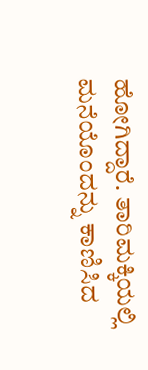ಹೋಗಿದ್ದಾರೆ. ತಾರಿಮಕ್ಕಿಯಲ್ಲಿ ಮನೆಯೊಂದನ್ನು ಕಾಣಿಸಿದ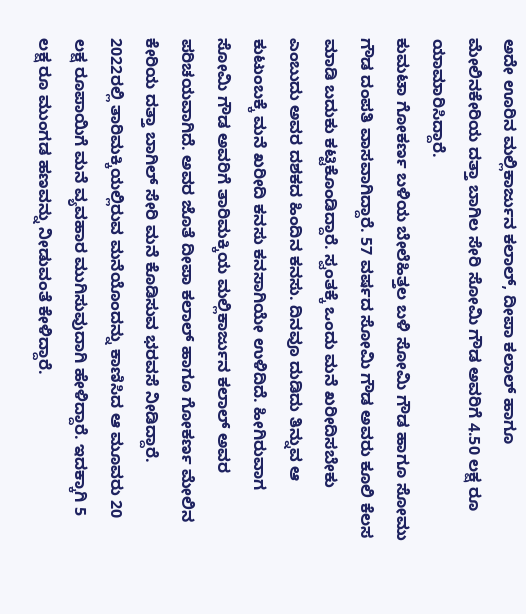ಅದೇ ಊರಿನ ಮಲ್ಲಿಕಾರ್ಜುನ ಕಲಾಲ್, ದೀಪಾ ಕಲಾಲ್ ಹಾಗೂ ಮೇಲಿನಕೇರಿಯ ದತ್ತಾ ಬಾಗಿಲ ಸೇರಿ ಸೋಮಿ ಗೌಡ ಅವರಿಗೆ 4.50 ಲಕ್ಷ ರೂ ಯಾಮಾರಿಸಿದ್ದಾರೆ.
ಕುಮಟಾ ಗೋಕರ್ಣ ಬಳಿಯ ಬೇಲೆಹಿತ್ತಲ ಬಳಿ ಸೋಮಿ ಗೌಡ ಹಾಗೂ ಸೋಮು ಗೌಡ ದಂಪತಿ ವಾಸವಾಗಿದ್ದಾರೆ. 57 ವರ್ಷದ ಸೋಮಿ ಗೌಡ ಅವರು ಕೂಲಿ ಕೆಲಸ ಮಾಡಿ ಬದುಕು ಕಟ್ಟಿಕೊಂಡಿದ್ದಾರೆ. ಸ್ವಂತಕ್ಕೆ ಒಂದು ಮನೆ ಖರೀದಿಸಬೇಕು ಎಂಬುದು ಅವರ ದಶಕದ ಹಿಂದಿನ ಕನಸು. ದಿನವೂ ದುಡಿದು ತಿನ್ನುವ ಆ ಕುಟುಂಬಕ್ಕೆ ಮನೆ ಖರೀದಿ ಕನಸು ಕನಸಾಗಿಯೇ ಉಳಿದಿದೆ. ಹೀಗಿರುವಾಗ ಸೋಮಿ ಗೌಡ ಅವರಿಗೆ ತಾರಿಮಕ್ಕಿಯ ಮಲ್ಲಿಕಾರ್ಜುನ ಕಲಾಲ್ ಅವರ ಪರಿಚಯವಾಗಿದೆ. ಅವರ ಜೊತೆ ದೀಪಾ ಕಲಾಲ್ ಹಾಗೂ ಗೋಕರ್ಣ ಮೇಲಿನ ಕೇರಿಯ ದತ್ತಾ ಬಾಗಿಲ್ ಸೇರಿ ಮನೆ ಕೊಡಿಸುವ ಭರವಸೆ ನೀಡಿದ್ದಾರೆ.
2022ರಲ್ಲಿ ತಾರಿಮಕ್ಕಿಯಲ್ಲಿರುವ ಮನೆಯೊಂದನ್ನು ಕಾಣಿಸಿದ ಆ ಮೂವರು 20 ಲಕ್ಷ ರೂಪಾಯಿಗೆ ಮನೆ ವ್ಯವಹಾರ ಮುಗಿಸುವುದಾಗಿ ಹೇಳಿದ್ದಾರೆ. ಇದಕ್ಕಾಗಿ 5 ಲಕ್ಷ ರೂ ಮುಂಗಡ ಹಣವನ್ನು ನೀಡುವಂತೆ ಕೇಳಿದ್ದಾರೆ.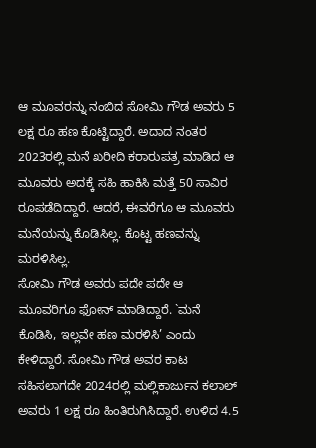ಆ ಮೂವರನ್ನು ನಂಬಿದ ಸೋಮಿ ಗೌಡ ಅವರು 5 ಲಕ್ಷ ರೂ ಹಣ ಕೊಟ್ಟಿದ್ದಾರೆ. ಅದಾದ ನಂತರ 2023ರಲ್ಲಿ ಮನೆ ಖರೀದಿ ಕರಾರುಪತ್ರ ಮಾಡಿದ ಆ ಮೂವರು ಅದಕ್ಕೆ ಸಹಿ ಹಾಕಿಸಿ ಮತ್ತೆ 50 ಸಾವಿರ ರೂಪಡೆದಿದ್ದಾರೆ. ಆದರೆ, ಈವರೆಗೂ ಆ ಮೂವರು ಮನೆಯನ್ನು ಕೊಡಿಸಿಲ್ಲ. ಕೊಟ್ಟ ಹಣವನ್ನು ಮರಳಿಸಿಲ್ಲ.
ಸೋಮಿ ಗೌಡ ಅವರು ಪದೇ ಪದೇ ಆ ಮೂವರಿಗೂ ಫೋನ್ ಮಾಡಿದ್ದಾರೆ. `ಮನೆ ಕೊಡಿಸಿ, ಇಲ್ಲವೇ ಹಣ ಮರಳಿಸಿ’ ಎಂದು ಕೇಳಿದ್ದಾರೆ. ಸೋಮಿ ಗೌಡ ಅವರ ಕಾಟ ಸಹಿಸಲಾಗದೇ 2024ರಲ್ಲಿ ಮಲ್ಲಿಕಾರ್ಜುನ ಕಲಾಲ್ ಅವರು 1 ಲಕ್ಷ ರೂ ಹಿಂತಿರುಗಿಸಿದ್ದಾರೆ. ಉಳಿದ 4.5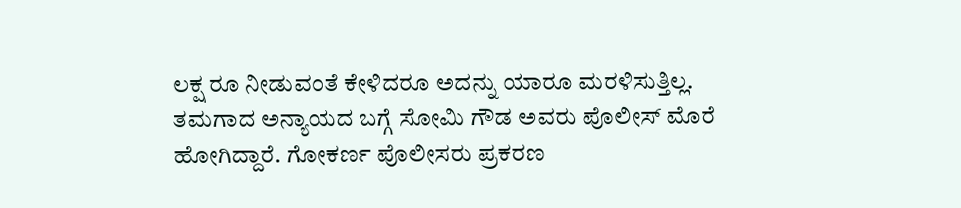ಲಕ್ಷ ರೂ ನೀಡುವಂತೆ ಕೇಳಿದರೂ ಅದನ್ನು ಯಾರೂ ಮರಳಿಸುತ್ತಿಲ್ಲ.
ತಮಗಾದ ಅನ್ಯಾಯದ ಬಗ್ಗೆ ಸೋಮಿ ಗೌಡ ಅವರು ಪೊಲೀಸ್ ಮೊರೆ ಹೋಗಿದ್ದಾರೆ. ಗೋಕರ್ಣ ಪೊಲೀಸರು ಪ್ರಕರಣ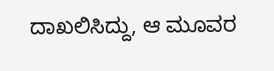ದಾಖಲಿಸಿದ್ದು, ಆ ಮೂವರ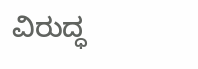ವಿರುದ್ಧ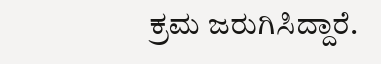ಕ್ರಮ ಜರುಗಿಸಿದ್ದಾರೆ.